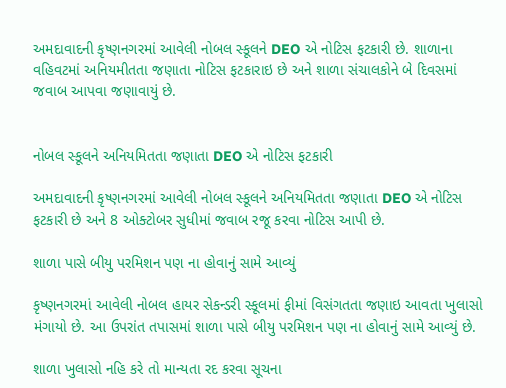અમદાવાદની કૃષ્ણનગરમાં આવેલી નોબલ સ્કૂલને DEO એ નોટિસ ફટકારી છે. શાળાના વહિવટમાં અનિયમીતતા જણાતા નોટિસ ફટકારાઇ છે અને શાળા સંચાલકોને બે દિવસમાં જવાબ આપવા જણાવાયું છે.


નોબલ સ્કૂલને અનિયમિતતા જણાતા DEO એ નોટિસ ફટકારી

અમદાવાદની કૃષ્ણનગરમાં આવેલી નોબલ સ્કૂલને અનિયમિતતા જણાતા DEO એ નોટિસ ફટકારી છે અને 8 ઓક્ટોબર સુધીમાં જવાબ રજૂ કરવા નોટિસ આપી છે.

શાળા પાસે બીયુ પરમિશન પણ ના હોવાનું સામે આવ્યું

કૃષ્ણનગરમાં આવેલી નોબલ હાયર સેકન્ડરી સ્કૂલમાં ફીમાં વિસંગતતા જણાઇ આવતા ખુલાસો મંગાયો છે. આ ઉપરાંત તપાસમાં શાળા પાસે બીયુ પરમિશન પણ ના હોવાનું સામે આવ્યું છે.

શાળા ખુલાસો નહિ કરે તો માન્યતા રદ કરવા સૂચના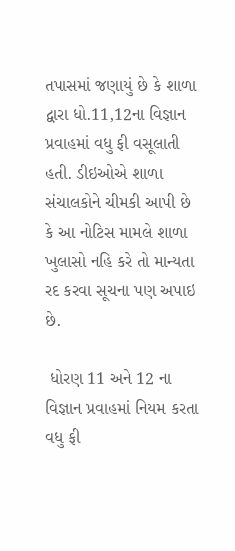તપાસમાં જણાયું છે કે શાળા દ્વારા ધો.11,12ના વિજ્ઞાન પ્રવાહમાં વધુ ફી વસૂલાતી હતી. ડીઇઓએ શાળા સંચાલકોને ચીમકી આપી છે કે આ નોટિસ મામલે શાળા ખુલાસો નહિ કરે તો માન્યતા રદ કરવા સૂચના પણ અપાઇ છે.

 ધોરણ 11 અને 12 ના વિજ્ઞાન પ્રવાહમાં નિયમ કરતા વધુ ફી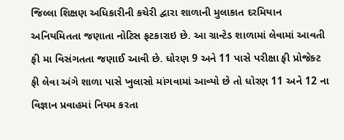જિલ્લા શિક્ષણ અધિકારીની કચેરી દ્વારા શાળાની મુલાકાત દરમિયાન અનિયમિતતા જણાતા નોટિસ ફટકારાઇ છે. આ ગ્રાન્ટેડ શાળામાં લેવામાં આવતી ફી મા વિસંગતતા જણાઈ આવી છે. ધોરણ 9 અને 11 પાસે પરીક્ષા ફી પ્રોજેક્ટ ફી લેવા અંગે શાળા પાસે ખુલાસો માંગવામાં આવ્યો છે તો ધોરણ 11 અને 12 ના વિજ્ઞાન પ્રવાહમાં નિયમ કરતા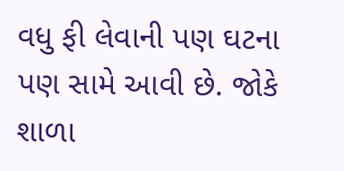વધુ ફી લેવાની પણ ઘટના પણ સામે આવી છે. જોકે શાળા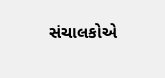સંચાલકોએ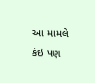આ મામલે કંઇ પણ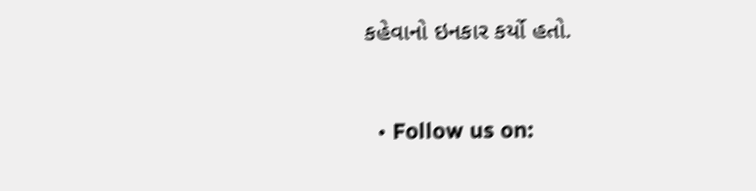કહેવાનો ઇનકાર કર્યો હતો.


  • Follow us on: